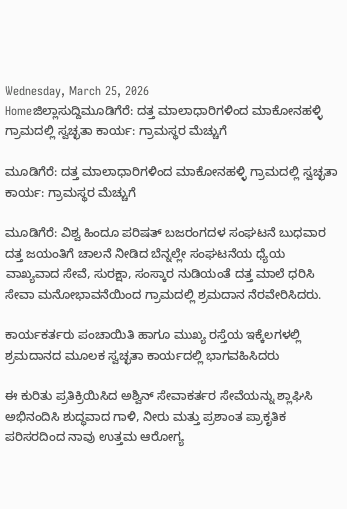Wednesday, March 25, 2026
Homeಜಿಲ್ಲಾಸುದ್ದಿಮೂಡಿಗೆರೆ: ದತ್ತ ಮಾಲಾಧಾರಿಗಳಿಂದ ಮಾಕೋನಹಳ್ಳಿ ಗ್ರಾಮದಲ್ಲಿ ಸ್ವಚ್ಛತಾ ಕಾರ್ಯ: ಗ್ರಾಮಸ್ಥರ ಮೆಚ್ಚುಗೆ

ಮೂಡಿಗೆರೆ: ದತ್ತ ಮಾಲಾಧಾರಿಗಳಿಂದ ಮಾಕೋನಹಳ್ಳಿ ಗ್ರಾಮದಲ್ಲಿ ಸ್ವಚ್ಛತಾ ಕಾರ್ಯ: ಗ್ರಾಮಸ್ಥರ ಮೆಚ್ಚುಗೆ

ಮೂಡಿಗೆರೆ: ವಿಶ್ವ ಹಿಂದೂ ಪರಿಷತ್ ಬಜರಂಗದಳ ಸಂಘಟನೆ ಬುಧವಾರ ದತ್ತ ಜಯಂತಿಗೆ ಚಾಲನೆ ನೀಡಿದ ಬೆನ್ನಲ್ಲೇ ಸಂಘಟನೆಯ ಧ್ಯೆಯ ವಾಖ್ಯವಾದ ಸೇವೆ, ಸುರಕ್ಷಾ, ಸಂಸ್ಕಾರ ನುಡಿಯಂತೆ ದತ್ತ ಮಾಲೆ ಧರಿಸಿ ಸೇವಾ ಮನೋಭಾವನೆಯಿಂದ ಗ್ರಾಮದಲ್ಲಿ ಶ್ರಮದಾನ ನೆರವೇರಿಸಿದರು.

ಕಾರ್ಯಕರ್ತರು ಪಂಚಾಯಿತಿ ಹಾಗೂ ಮುಖ್ಯ ರಸ್ತೆಯ ಇಕ್ಕೆಲಗಳಲ್ಲಿ ಶ್ರಮದಾನದ ಮೂಲಕ ಸ್ವಚ್ಛತಾ ಕಾರ್ಯದಲ್ಲಿ ಭಾಗವಹಿಸಿದರು

ಈ ಕುರಿತು ಪ್ರತಿಕ್ರಿಯಿಸಿದ ಅಶ್ವಿನ್ ಸೇವಾಕರ್ತರ ಸೇವೆಯನ್ನು ಶ್ಲಾಘಿಸಿ ಅಭಿನಂದಿಸಿ ಶುದ್ಧವಾದ ಗಾಳಿ, ನೀರು ಮತ್ತು ಪ್ರಶಾಂತ ಪ್ರಾಕೃತಿಕ ಪರಿಸರದಿಂದ ನಾವು ಉತ್ತಮ ಆರೋಗ್ಯ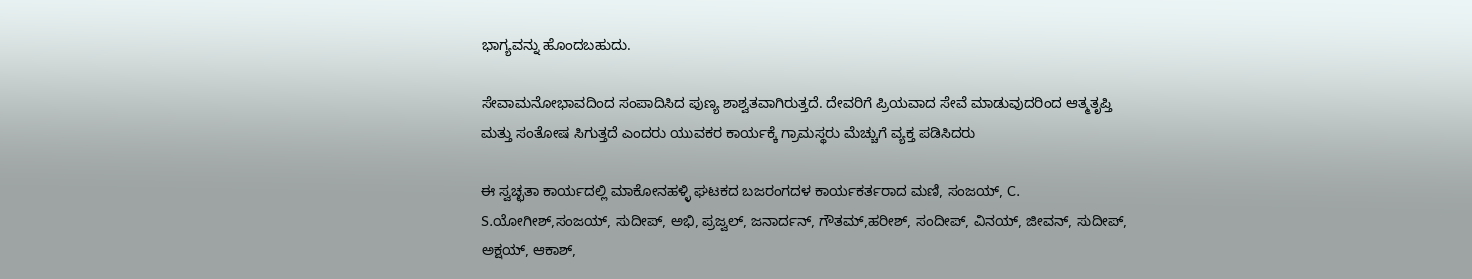ಭಾಗ್ಯವನ್ನು ಹೊಂದಬಹುದು.

ಸೇವಾಮನೋಭಾವದಿಂದ ಸಂಪಾದಿಸಿದ ಪುಣ್ಯ ಶಾಶ್ವತವಾಗಿರುತ್ತದೆ. ದೇವರಿಗೆ ಪ್ರಿಯವಾದ ಸೇವೆ ಮಾಡುವುದರಿಂದ ಆತ್ಮತೃಪ್ತಿ ಮತ್ತು ಸಂತೋಷ ಸಿಗುತ್ತದೆ ಎಂದರು ಯುವಕರ ಕಾರ್ಯಕ್ಕೆ ಗ್ರಾಮಸ್ಥರು ಮೆಚ್ಚುಗೆ ವ್ಯಕ್ತ ಪಡಿಸಿದರು

ಈ ಸ್ವಚ್ಛತಾ ಕಾರ್ಯದಲ್ಲಿ ಮಾಕೋನಹಳ್ಳಿ ಘಟಕದ ಬಜರಂಗದಳ ಕಾರ್ಯಕರ್ತರಾದ ಮಣಿ, ಸಂಜಯ್, C. S.ಯೋಗೀಶ್,ಸಂಜಯ್, ಸುದೀಪ್, ಅಭಿ, ಪ್ರಜ್ವಲ್, ಜನಾರ್ದನ್, ಗೌತಮ್,ಹರೀಶ್, ಸಂದೀಪ್, ವಿನಯ್, ಜೀವನ್, ಸುದೀಪ್, ಅಕ್ಷಯ್, ಆಕಾಶ್,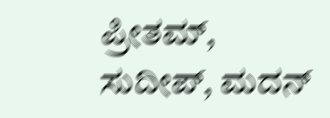ಪ್ರೀತಮ್, ಸುದೀಪ್, ಮದನ್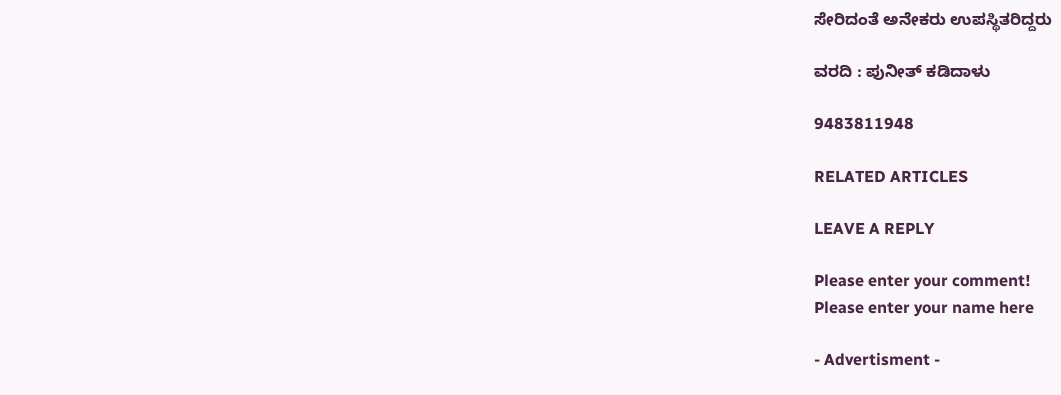ಸೇರಿದಂತೆ ಅನೇಕರು ಉಪಸ್ಥಿತರಿದ್ದರು

ವರದಿ : ಪುನೀತ್ ಕಡಿದಾಳು

9483811948

RELATED ARTICLES

LEAVE A REPLY

Please enter your comment!
Please enter your name here

- Advertisment -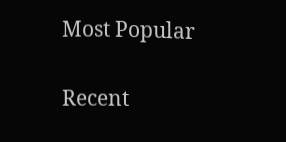Most Popular

Recent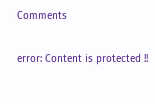Comments

error: Content is protected !!